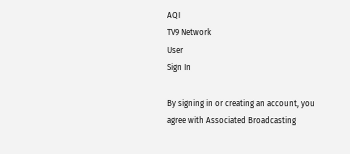AQI
TV9 Network
User
Sign In

By signing in or creating an account, you agree with Associated Broadcasting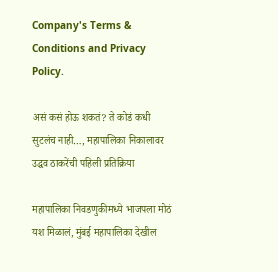Company's Terms & Conditions and Privacy Policy.

असं कसं होऊ शकतं? ते कोडं कधी सुटलंच नाही…, महापालिका निकालावर उद्धव ठाकरेंची पहिली प्रतिक्रिया

महापालिका निवडणुकीमध्ये भाजपला मोठं यश मिळालं, मुंबई महापालिका देखील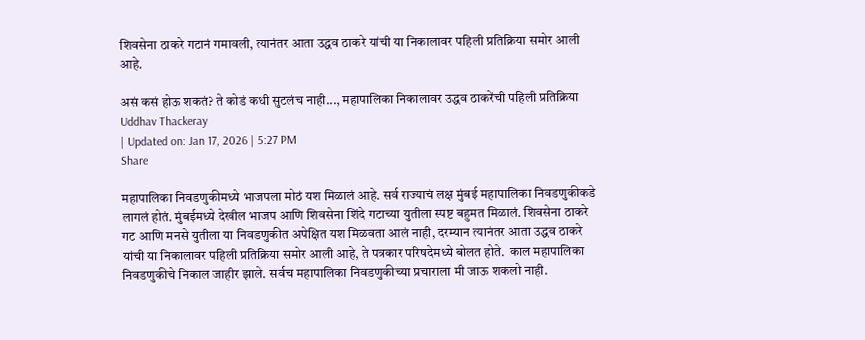शिवसेना ठाकरे गटानं गमावली, त्यानंतर आता उद्धव ठाकरे यांची या निकालावर पहिली प्रतिक्रिया समोर आली आहे.

असं कसं होऊ शकतं? ते कोडं कधी सुटलंच नाही..., महापालिका निकालावर उद्धव ठाकरेंची पहिली प्रतिक्रिया
Uddhav Thackeray
| Updated on: Jan 17, 2026 | 5:27 PM
Share

महापालिका निवडणुकीमध्ये भाजपला मोठं यश मिळालं आहे. सर्व राज्याचं लक्ष मुंबई महापालिका निवडणुकीकडे लागलं होतं. मुंबईमध्ये देखील भाजप आणि शिवसेना शिंदे गटाच्या युतीला स्पष्ट बहुमत मिळालं. शिवसेना ठाकरे गट आणि मनसे युतीला या निवडणुकीत अपेक्षित यश मिळवता आलं नाही, दरम्यान त्यानंतर आता उद्धव ठाकरे यांची या निकालावर पहिली प्रतिक्रिया समोर आली आहे, ते पत्रकार परिषदेमध्ये बोलत होते.  काल महापालिका निवडणुकीचे निकाल जाहीर झाले. सर्वच महापालिका निवडणुकीच्या प्रचाराला मी जाऊ शकलो नाही.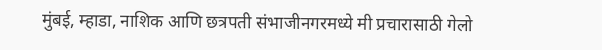मुंबई, म्हाडा, नाशिक आणि छत्रपती संभाजीनगरमध्ये मी प्रचारासाठी गेलो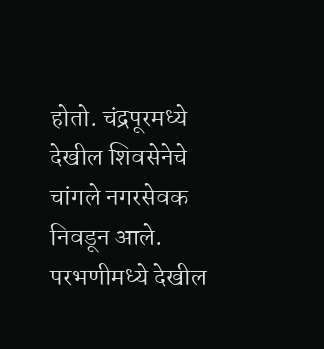होतो. चंद्रपूरमध्ये देखील शिवसेनेचे चांगले नगरसेवक निवडून आले. परभणीमध्ये देखील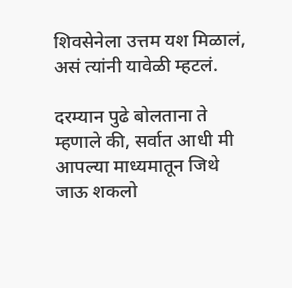शिवसेनेला उत्तम यश मिळालं, असं त्यांनी यावेळी म्हटलं.

दरम्यान पुढे बोलताना ते म्हणाले की, सर्वात आधी मी आपल्या माध्यमातून जिथे जाऊ शकलो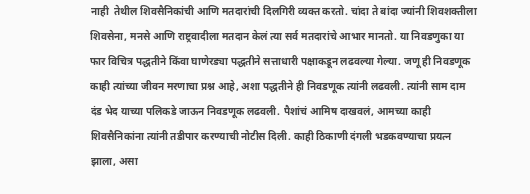नाही  तेथील शिवसैनिकांची आणि मतदारांची दिलगिरी व्यक्त करतो. चांदा ते बांदा ज्यांनी शिवशक्तीला शिवसेना, मनसे आणि राष्ट्रवादीला मतदान केलं त्या सर्व मतदारांचे आभार मानतो. या निवडणुका या फार विचित्र पद्धतीने किंवा घाणेरड्या पद्धतीने सत्ताधारी पक्षाकडून लढवल्या गेल्या. जणू ही निवडणूक काही त्यांच्या जीवन मरणाचा प्रश्न आहे, अशा पद्धतीने ही निवडणूक त्यांनी लढवली. त्यांनी साम दाम दंड भेद याच्या पलिकडे जाऊन निवडणूक लढवली. पैशांचं आमिष दाखवलं, आमच्या काही शिवसैनिकांना त्यांनी तडीपार करण्याची नोटीस दिली. काही ठिकाणी दंगली भडकवण्याचा प्रयत्न झाला, असा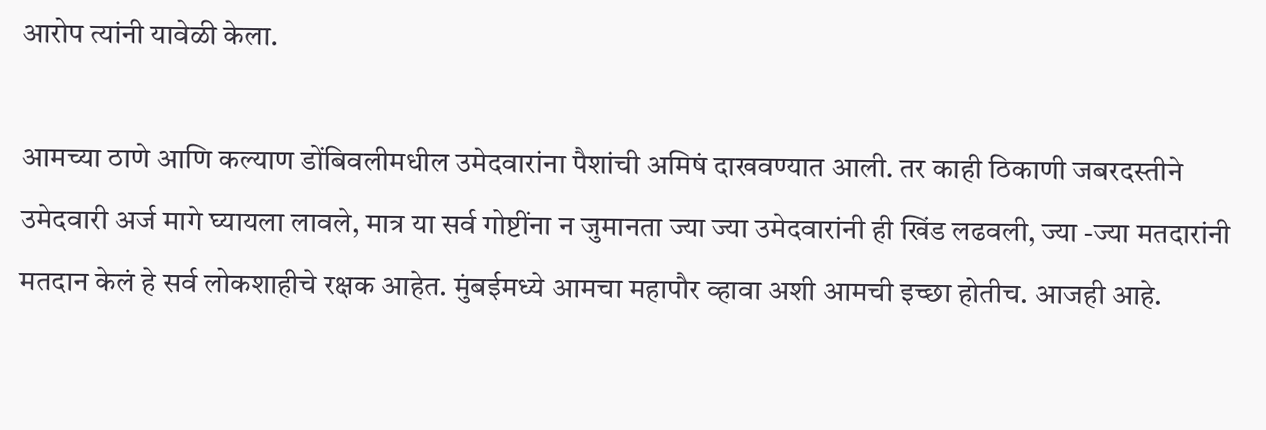आरोप त्यांनी यावेळी केला.

आमच्या ठाणे आणि कल्याण डोंबिवलीमधील उमेदवारांना पैशांची अमिषं दाखवण्यात आली. तर काही ठिकाणी जबरदस्तीने उमेदवारी अर्ज मागे घ्यायला लावले, मात्र या सर्व गोष्टींना न जुमानता ज्या ज्या उमेदवारांनी ही खिंड लढवली, ज्या -ज्या मतदारांनी मतदान केलं हे सर्व लोकशाहीचे रक्षक आहेत. मुंबईमध्ये आमचा महापौर व्हावा अशी आमची इच्छा होतीच. आजही आहे.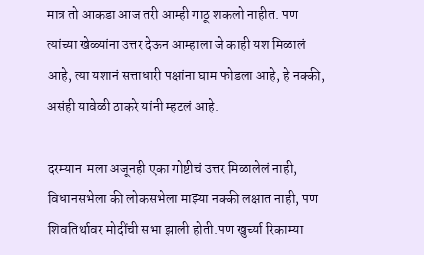मात्र तो आकडा आज तरी आम्ही गाठू शकलो नाहीत. पण त्यांच्या खेळ्यांना उत्तर देऊन आम्हाला जे काही यश मिळालं आहे, त्या यशानं सत्ताधारी पक्षांना घाम फोडला आहे, हे नक्की, असंही यावेळी ठाकरे यांनी म्हटलं आहे.

दरम्यान  मला अजूनही एका गोष्टीचं उत्तर मिळालेलं नाही, विधानसभेला की लोकसभेला माझ्या नक्की लक्षात नाही, पण शिवतिर्थावर मोदींची सभा झाली होती.पण खुर्च्या रिकाम्या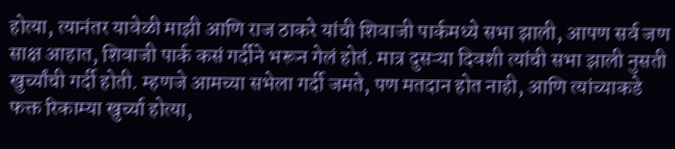होत्या, त्यानंतर यावेळी माझी आणि राज ठाकरे यांची शिवाजी पार्कमध्ये सभा झाली, आपण सर्व जण साक्ष आहात, शिवाजी पार्क कसं गर्दीने भरून गेलं होतं. मात्र दुसऱ्या दिवशी त्यांची सभा झाली नुसती खुर्च्यांची गर्दी होती. म्हणजे आमच्या सभेला गर्दी जमते, पण मतदान होत नाही, आणि त्यांच्याकडे फक्त रिकाम्या खुर्च्या होत्या,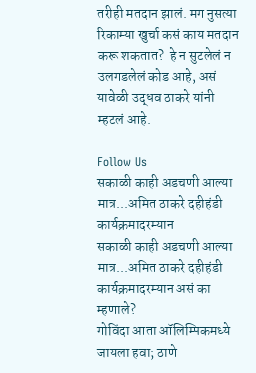तरीही मतदान झालं. मग नुसत्या रिकाम्या खुर्चा कसं काय मतदान करू शकतात?  हे न सुटलेलं न उलगडलेलं कोड आहे, असं यावेळी उद्धव ठाकरे यांनी म्हटलं आहे.

Follow Us
सकाळी काही अडचणी आल्या मात्र...अमित ठाकरे दहीहंडी कार्यक्रमादरम्यान
सकाळी काही अडचणी आल्या मात्र...अमित ठाकरे दहीहंडी कार्यक्रमादरम्यान असं का म्हणाले?
गोविंदा आता ऑलिम्पिकमध्ये जायला हवा; ठाणे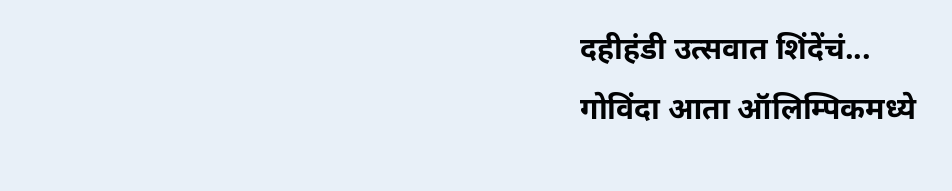दहीहंडी उत्सवात शिंदेंचं...
गोविंदा आता ऑलिम्पिकमध्ये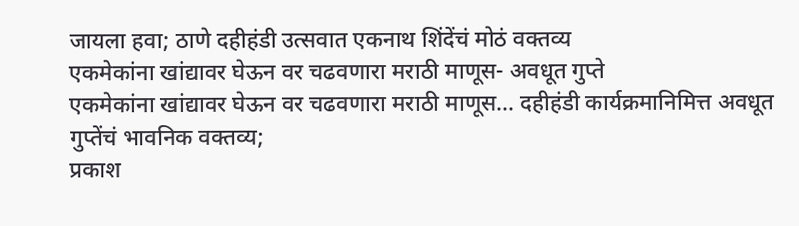जायला हवा; ठाणे दहीहंडी उत्सवात एकनाथ शिंदेंचं मोठं वक्तव्य
एकमेकांना खांद्यावर घेऊन वर चढवणारा मराठी माणूस- अवधूत गुप्ते
एकमेकांना खांद्यावर घेऊन वर चढवणारा मराठी माणूस... दहीहंडी कार्यक्रमानिमित्त अवधूत गुप्तेंचं भावनिक वक्तव्य;
प्रकाश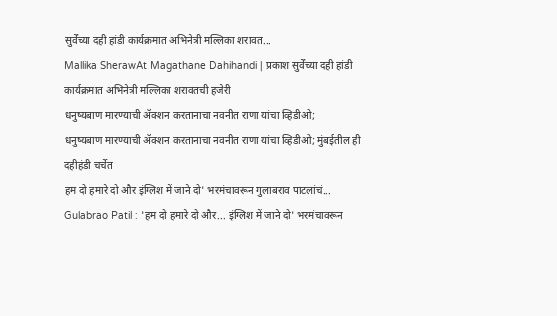सुर्वेंच्या दही हांडी कार्यक्रमात अभिनेत्री मल्लिका शरावत...
Mallika SherawAt Magathane Dahihandi | प्रकाश सुर्वेंच्या दही हांडी कार्यक्रमात अभिनेत्री मल्लिका शरावतची हजेरी
धनुष्यबाण मारण्याची ॲक्शन करतानाचा नवनीत राणा यांचा व्हिडीओ;
धनुष्यबाण मारण्याची ॲक्शन करतानाचा नवनीत राणा यांचा व्हिडीओ; मुंबईतील ही दहीहंडी चर्चेत
हम दो हमारे दो और इंग्लिश में जाने दो' भरमंचावरून गुलाबराव पाटलांचं...
Gulabrao Patil : 'हम दो हमारे दो और... इंग्लिश में जाने दो' भरमंचावरून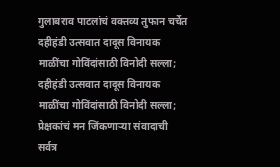गुलाबराव पाटलांचं वक्तव्य तुफान चर्चेत
दहीहंडी उत्सवात दादूस विनायक माळींचा गोविंदांसाठी विनोदी सल्ला;
दहीहंडी उत्सवात दादूस विनायक माळींचा गोविंदांसाठी विनोदी सल्ला; प्रेक्षकांचं मन जिंकणाऱ्या संवादाची सर्वत्र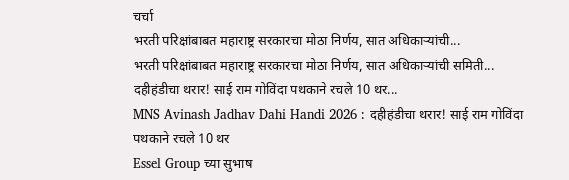चर्चा
भरती परिक्षांबाबत महाराष्ट्र सरकारचा मोठा निर्णय, सात अधिकाऱ्यांची...
भरती परिक्षांबाबत महाराष्ट्र सरकारचा मोठा निर्णय, सात अधिकाऱ्यांची समिती...
दहीहंडीचा थरार! साई राम गोविंदा पथकाने रचले 10 थर...
MNS Avinash Jadhav Dahi Handi 2026 : दहीहंडीचा थरार! साई राम गोविंदा पथकाने रचले 10 थर
Essel Group च्या सुभाष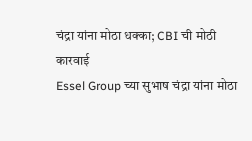चंद्रा यांना मोठा धक्का; CBI ची मोठी कारवाई
Essel Group च्या सुभाष चंद्रा यांना मोठा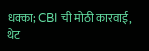धक्का; CBI ची मोठी कारवाई, थेट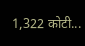1,322 कोटी...